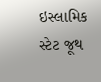ઇસ્લામિક સ્ટેટ જૂથ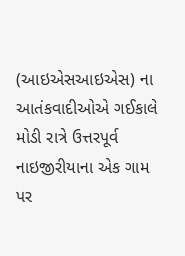(આઇએસઆઇએસ) ના આતંકવાદીઓએ ગઈકાલે મોડી રાત્રે ઉત્તરપૂર્વ નાઇજીરીયાના એક ગામ પર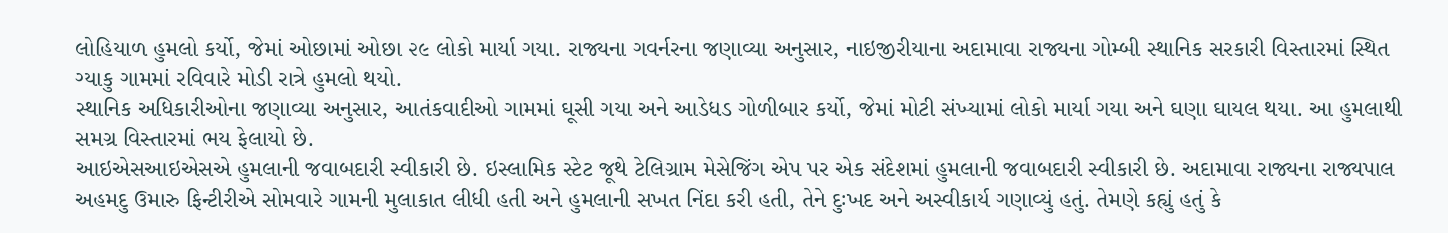લોહિયાળ હુમલો કર્યો, જેમાં ઓછામાં ઓછા ૨૯ લોકો માર્યા ગયા. રાજ્યના ગવર્નરના જણાવ્યા અનુસાર, નાઇજીરીયાના અદામાવા રાજ્યના ગોમ્બી સ્થાનિક સરકારી વિસ્તારમાં સ્થિત ગ્યાકુ ગામમાં રવિવારે મોડી રાત્રે હુમલો થયો.
સ્થાનિક અધિકારીઓના જણાવ્યા અનુસાર, આતંકવાદીઓ ગામમાં ઘૂસી ગયા અને આડેધડ ગોળીબાર કર્યો, જેમાં મોટી સંખ્યામાં લોકો માર્યા ગયા અને ઘણા ઘાયલ થયા. આ હુમલાથી સમગ્ર વિસ્તારમાં ભય ફેલાયો છે.
આઇએસઆઇએસએ હુમલાની જવાબદારી સ્વીકારી છે. ઇસ્લામિક સ્ટેટ જૂથે ટેલિગ્રામ મેસેજિંગ એપ પર એક સંદેશમાં હુમલાની જવાબદારી સ્વીકારી છે. અદામાવા રાજ્યના રાજ્યપાલ અહમદુ ઉમારુ ફિન્ટીરીએ સોમવારે ગામની મુલાકાત લીધી હતી અને હુમલાની સખત નિંદા કરી હતી, તેને દુઃખદ અને અસ્વીકાર્ય ગણાવ્યું હતું. તેમણે કહ્યું હતું કે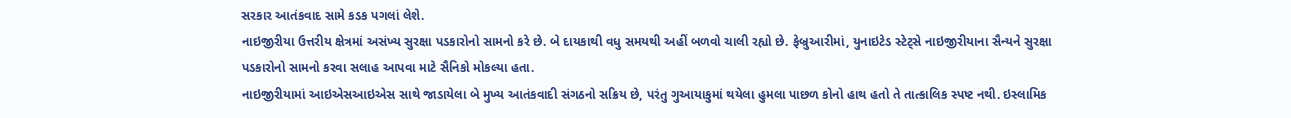સરકાર આતંકવાદ સામે કડક પગલાં લેશે.
નાઇજીરીયા ઉત્તરીય ક્ષેત્રમાં અસંખ્ય સુરક્ષા પડકારોનો સામનો કરે છે. બે દાયકાથી વધુ સમયથી અહીં બળવો ચાલી રહ્યો છે. ફેબ્રુઆરીમાં, યુનાઇટેડ સ્ટેટ્‌સે નાઇજીરીયાના સૈન્યને સુરક્ષા પડકારોનો સામનો કરવા સલાહ આપવા માટે સૈનિકો મોકલ્યા હતા.
નાઇજીરીયામાં આઇએસઆઇએસ સાથે જાડાયેલા બે મુખ્ય આતંકવાદી સંગઠનો સક્રિય છે, પરંતુ ગુઆયાકુમાં થયેલા હુમલા પાછળ કોનો હાથ હતો તે તાત્કાલિક સ્પષ્ટ નથી. ઇસ્લામિક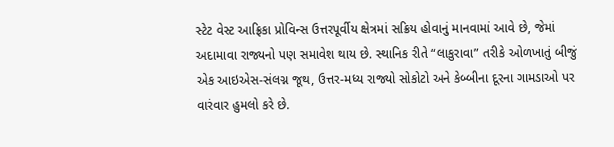સ્ટેટ વેસ્ટ આફ્રિકા પ્રોવિન્સ ઉત્તરપૂર્વીય ક્ષેત્રમાં સક્રિય હોવાનું માનવામાં આવે છે, જેમાં અદામાવા રાજ્યનો પણ સમાવેશ થાય છે. સ્થાનિક રીતે “લાકુરાવા” તરીકે ઓળખાતું બીજું એક આઇએસ-સંલગ્ન જૂથ, ઉત્તર-મધ્ય રાજ્યો સોકોટો અને કેબ્બીના દૂરના ગામડાઓ પર વારંવાર હુમલો કરે છે.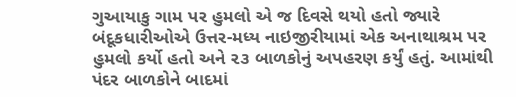ગુઆયાકુ ગામ પર હુમલો એ જ દિવસે થયો હતો જ્યારે બંદૂકધારીઓએ ઉત્તર-મધ્ય નાઇજીરીયામાં એક અનાથાશ્રમ પર હુમલો કર્યો હતો અને ૨૩ બાળકોનું અપહરણ કર્યું હતું. આમાંથી પંદર બાળકોને બાદમાં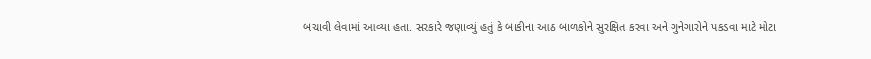બચાવી લેવામાં આવ્યા હતા. સરકારે જણાવ્યું હતું કે બાકીના આઠ બાળકોને સુરક્ષિત કરવા અને ગુનેગારોને પકડવા માટે મોટા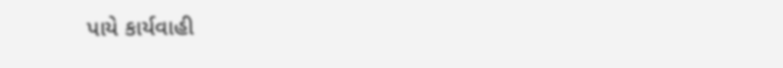પાયે કાર્યવાહી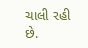ચાલી રહી છે.